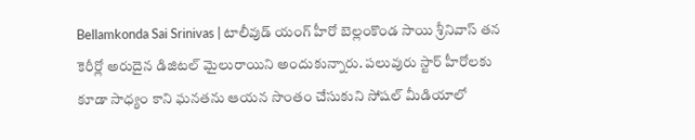Bellamkonda Sai Srinivas | టాలీవుడ్ యంగ్ హీరో బెల్లంకొండ సాయి శ్రీనివాస్ తన కెరీర్లో అరుదైన డిజిటల్ మైలురాయిని అందుకున్నారు. పలువురు స్టార్ హీరోలకు కూడా సాధ్యం కాని ఘనతను ఆయన సొంతం చేసుకుని సోషల్ మీడియాలో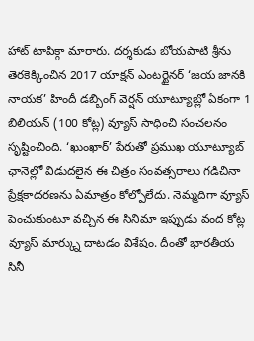హాట్ టాపిక్గా మారారు. దర్శకుడు బోయపాటి శ్రీను తెరకెక్కించిన 2017 యాక్షన్ ఎంటర్టైనర్ ‘జయ జానకి నాయక’ హిందీ డబ్బింగ్ వెర్షన్ యూట్యూబ్లో ఏకంగా 1 బిలియన్ (100 కోట్ల) వ్యూస్ సాధించి సంచలనం సృష్టించింది. ‘ఖుంఖార్’ పేరుతో ప్రముఖ యూట్యూబ్ ఛానెల్లో విడుదలైన ఈ చిత్రం సంవత్సరాలు గడిచినా ప్రేక్షకాదరణను ఏమాత్రం కోల్పోలేదు. నెమ్మదిగా వ్యూస్ పెంచుకుంటూ వచ్చిన ఈ సినిమా ఇప్పుడు వంద కోట్ల వ్యూస్ మార్క్ను దాటడం విశేషం. దీంతో భారతీయ సినీ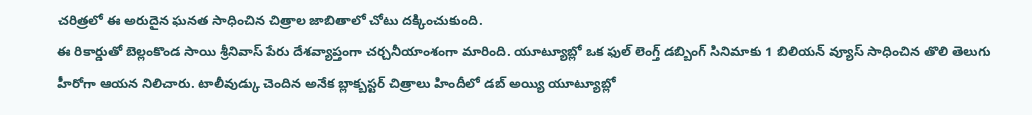చరిత్రలో ఈ అరుదైన ఘనత సాధించిన చిత్రాల జాబితాలో చోటు దక్కించుకుంది.
ఈ రికార్డుతో బెల్లంకొండ సాయి శ్రీనివాస్ పేరు దేశవ్యాప్తంగా చర్చనీయాంశంగా మారింది. యూట్యూబ్లో ఒక ఫుల్ లెంగ్త్ డబ్బింగ్ సినిమాకు 1 బిలియన్ వ్యూస్ సాధించిన తొలి తెలుగు హీరోగా ఆయన నిలిచారు. టాలీవుడ్కు చెందిన అనేక బ్లాక్బస్టర్ చిత్రాలు హిందీలో డబ్ అయ్యి యూట్యూబ్లో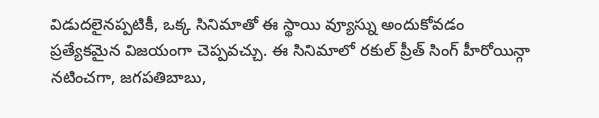విడుదలైనప్పటికీ, ఒక్క సినిమాతో ఈ స్థాయి వ్యూస్ను అందుకోవడం ప్రత్యేకమైన విజయంగా చెప్పవచ్చు. ఈ సినిమాలో రకుల్ ప్రీత్ సింగ్ హీరోయిన్గా నటించగా, జగపతిబాబు,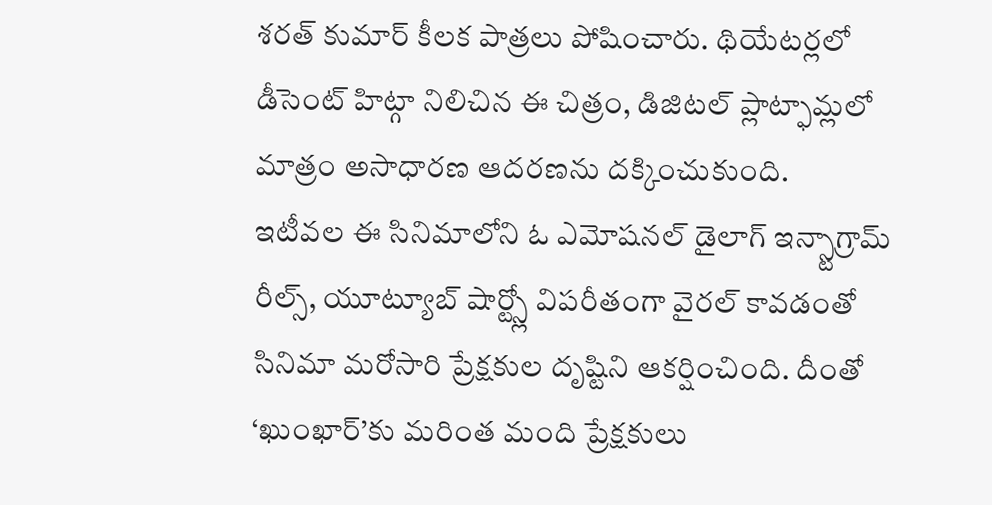శరత్ కుమార్ కీలక పాత్రలు పోషించారు. థియేటర్లలో డీసెంట్ హిట్గా నిలిచిన ఈ చిత్రం, డిజిటల్ ప్లాట్ఫామ్లలో మాత్రం అసాధారణ ఆదరణను దక్కించుకుంది.
ఇటీవల ఈ సినిమాలోని ఓ ఎమోషనల్ డైలాగ్ ఇన్స్టాగ్రామ్ రీల్స్, యూట్యూబ్ షార్ట్స్లో విపరీతంగా వైరల్ కావడంతో సినిమా మరోసారి ప్రేక్షకుల దృష్టిని ఆకర్షించింది. దీంతో ‘ఖుంఖార్’కు మరింత మంది ప్రేక్షకులు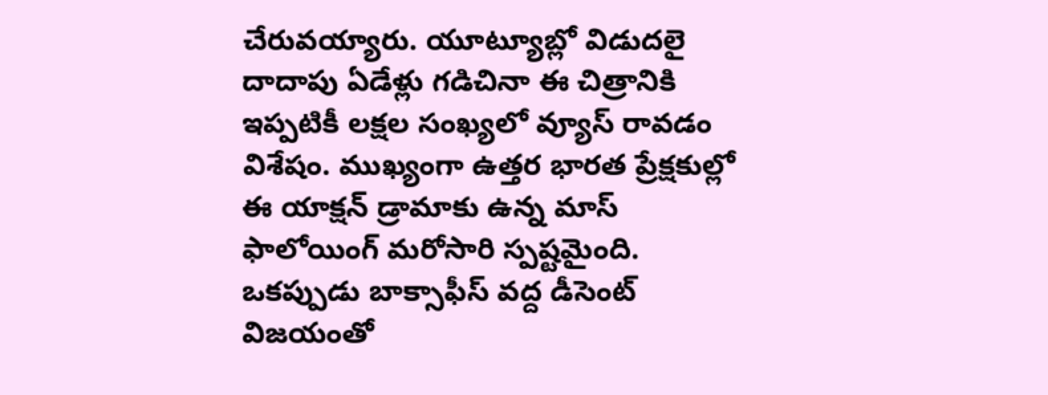చేరువయ్యారు. యూట్యూబ్లో విడుదలై దాదాపు ఏడేళ్లు గడిచినా ఈ చిత్రానికి ఇప్పటికీ లక్షల సంఖ్యలో వ్యూస్ రావడం విశేషం. ముఖ్యంగా ఉత్తర భారత ప్రేక్షకుల్లో ఈ యాక్షన్ డ్రామాకు ఉన్న మాస్ ఫాలోయింగ్ మరోసారి స్పష్టమైంది. ఒకప్పుడు బాక్సాఫీస్ వద్ద డీసెంట్ విజయంతో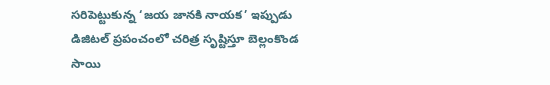సరిపెట్టుకున్న ‘జయ జానకి నాయక’ ఇప్పుడు డిజిటల్ ప్రపంచంలో చరిత్ర సృష్టిస్తూ బెల్లంకొండ సాయి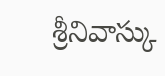శ్రీనివాస్కు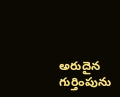అరుదైన గుర్తింపును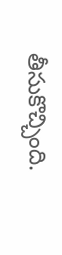తీసుకొచ్చింది.